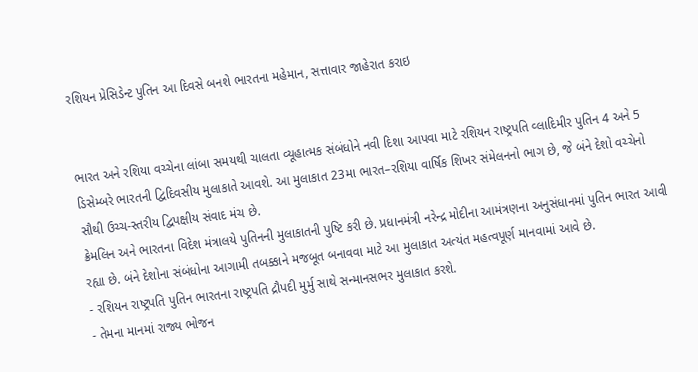રશિયન પ્રેસિડેન્ટ પુતિન આ દિવસે બનશે ભારતના મહેમાન, સત્તાવાર જાહેરાત કરાઇ


ભારત અને રશિયા વચ્ચેના લાંબા સમયથી ચાલતા વ્યૂહાત્મક સંબંધોને નવી દિશા આપવા માટે રશિયન રાષ્ટ્રપતિ વ્લાદિમીર પુતિન 4 અને 5 ડિસેમ્બરે ભારતની દ્વિદિવસીય મુલાકાતે આવશે. આ મુલાકાત 23મા ભારત–રશિયા વાર્ષિક શિખર સંમેલનનો ભાગ છે, જે બંને દેશો વચ્ચેનો સૌથી ઉચ્ચ-સ્તરીય દ્વિપક્ષીય સંવાદ મંચ છે.
ક્રેમલિન અને ભારતના વિદેશ મંત્રાલયે પુતિનની મુલાકાતની પુષ્ટિ કરી છે. પ્રધાનમંત્રી નરેન્દ્ર મોદીના આમંત્રણના અનુસંધાનમાં પુતિન ભારત આવી રહ્યા છે. બંને દેશોના સંબંધોના આગામી તબક્કાને મજબૂત બનાવવા માટે આ મુલાકાત અત્યંત મહત્વપૂર્ણ માનવામાં આવે છે.
- રશિયન રાષ્ટ્રપતિ પુતિન ભારતના રાષ્ટ્રપતિ દ્રૌપદી મુર્મુ સાથે સન્માનસભર મુલાકાત કરશે.
- તેમના માનમાં રાજ્ય ભોજન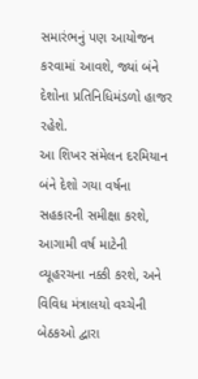સમારંભનું પણ આયોજન કરવામાં આવશે, જ્યાં બંને દેશોના પ્રતિનિધિમંડળો હાજર રહેશે.
આ શિખર સંમેલન દરમિયાન બંને દેશો ગયા વર્ષના સહકારની સમીક્ષા કરશે, આગામી વર્ષ માટેની વ્યૂહરચના નક્કી કરશે, અને વિવિધ મંત્રાલયો વચ્ચેની બેઠકઓ દ્વારા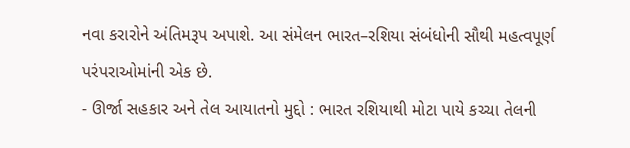નવા કરારોને અંતિમરૂપ અપાશે. આ સંમેલન ભારત–રશિયા સંબંધોની સૌથી મહત્વપૂર્ણ પરંપરાઓમાંની એક છે.
- ઊર્જા સહકાર અને તેલ આયાતનો મુદ્દો : ભારત રશિયાથી મોટા પાયે કચ્ચા તેલની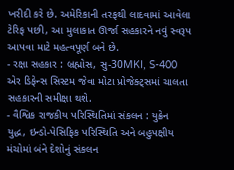ખરીદી કરે છે. અમેરિકાની તરફથી લાદવામાં આવેલા ટેરિફ પછી, આ મુલાકાત ઊર્જા સહકારને નવું સ્વરૂપ આપવા માટે મહત્વપૂર્ણ બને છે.
- રક્ષા સહકાર : બ્રહ્મોસ, સુ-30MKI, S-400 એર ડિફેન્સ સિસ્ટમ જેવા મોટા પ્રોજેક્ટ્સમાં ચાલતા સહકારની સમીક્ષા થશે.
- વૈશ્વિક રાજકીય પરિસ્થિતિમાં સંકલન : યુક્રેન યુદ્ધ, ઇન્ડો-પેસિફિક પરિસ્થિતિ અને બહુપક્ષીય મંચોમાં બંને દેશોનું સંકલન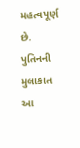મહત્વપૂર્ણ છે. પુતિનની મુલાકાત આ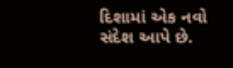દિશામાં એક નવો સંદેશ આપે છે.